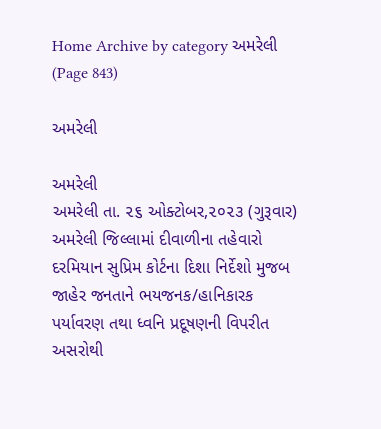Home Archive by category અમરેલી (Page 843)

અમરેલી

અમરેલી
અમરેલી તા. ૨૬ ઓક્ટોબર,૨૦૨૩ (ગુરૂવાર) અમરેલી જિલ્લામાં દીવાળીના તહેવારો દરમિયાન સુપ્રિમ કોર્ટના દિશા નિર્દેશો મુજબ જાહેર જનતાને ભયજનક/હાનિકારક પર્યાવરણ તથા ધ્વનિ પ્રદૂષણની વિપરીત અસરોથી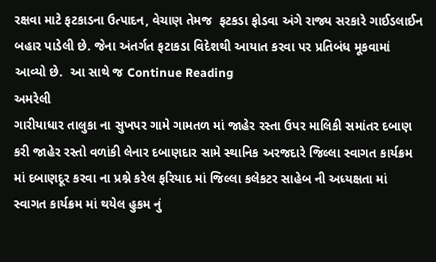રક્ષવા માટે ફટકાડના ઉત્પાદન, વેચાણ તેમજ  ફટકડા ફોડવા અંગે રાજ્ય સરકારે ગાઈડલાઈન બહાર પાડેલી છે. જેના અંતર્ગત ફટાકડા વિદેશથી આયાત કરવા પર પ્રતિબંધ મૂકવામાં આવ્યો છે.  આ સાથે જ Continue Reading
અમરેલી
ગારીયાધાર તાલુકા ના સુખપર ગામે ગામતળ માં જાહેર રસ્તા ઉપર માલિકી સમાંતર દબાણ કરી જાહેર રસ્તો વળાંકી લેનાર દબાણદાર સામે સ્થાનિક અરજદારે જિલ્લા સ્વાગત કાર્યક્રમ માં દબાણદૂર કરવા ના પ્રશ્ને કરેલ ફરિયાદ માં જિલ્લા કલેકટર સાહેબ ની અધ્યક્ષતા માં સ્વાગત કાર્યક્રમ માં થયેલ હુકમ નું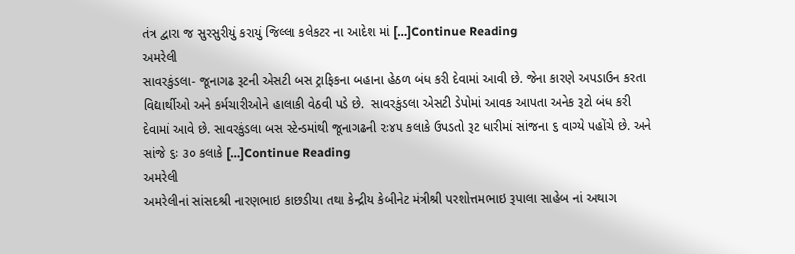તંત્ર દ્વારા જ સુરસુરીયું કરાયું જિલ્લા કલેકટર ના આદેશ માં […]Continue Reading
અમરેલી
સાવરકુંડલા- જૂનાગઢ રૂટની એસટી બસ ટ્રાફિકના બહાના હેઠળ બંધ કરી દેવામાં આવી છે. જેના કારણે અપડાઉન કરતા વિદ્યાર્થીઓ અને કર્મચારીઓને હાલાકી વેઠવી પડે છે.  સાવરકુંડલા એસટી ડેપોમાં આવક આપતા અનેક રૂટો બંધ કરી દેવામાં આવે છે. સાવરકુંડલા બસ સ્ટેન્ડમાંથી જૂનાગઢની ૨ઃ૪૫ કલાકે ઉપડતો રૂટ ધારીમાં સાંજના ૬ વાગ્યે પહોંચે છે. અને સાંજે ૬ઃ ૩૦ કલાકે […]Continue Reading
અમરેલી
અમરેલીનાં સાંસદશ્રી નારણભાઇ કાછડીયા તથા કેન્દ્રીય કેબીનેટ મંત્રીશ્રી પરશોત્તમભાઇ રૂપાલા સાહેબ નાં અથાગ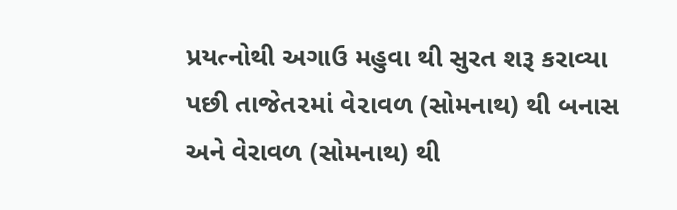પ્રયત્નોથી અગાઉ મહુવા થી સુરત શરૂ કરાવ્યા પછી તાજેત૨માં વે૨ાવળ (સોમનાથ) થી બનાસ અને વેરાવળ (સોમનાથ) થી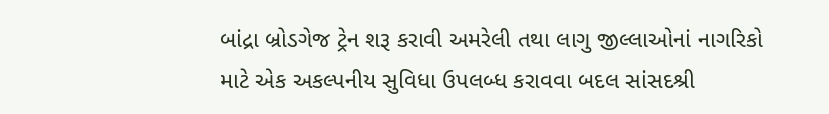બાંદ્રા બ્રોડગેજ ટ્રેન શરૂ કરાવી અમરેલી તથા લાગુ જીલ્લાઓનાં નાગરિકો માટે એક અકલ્પનીય સુવિધા ઉપલબ્ધ કરાવવા બદલ સાંસદશ્રી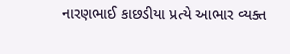નારણભાઈ કાછડીયા પ્રત્યે આભાર વ્યક્ત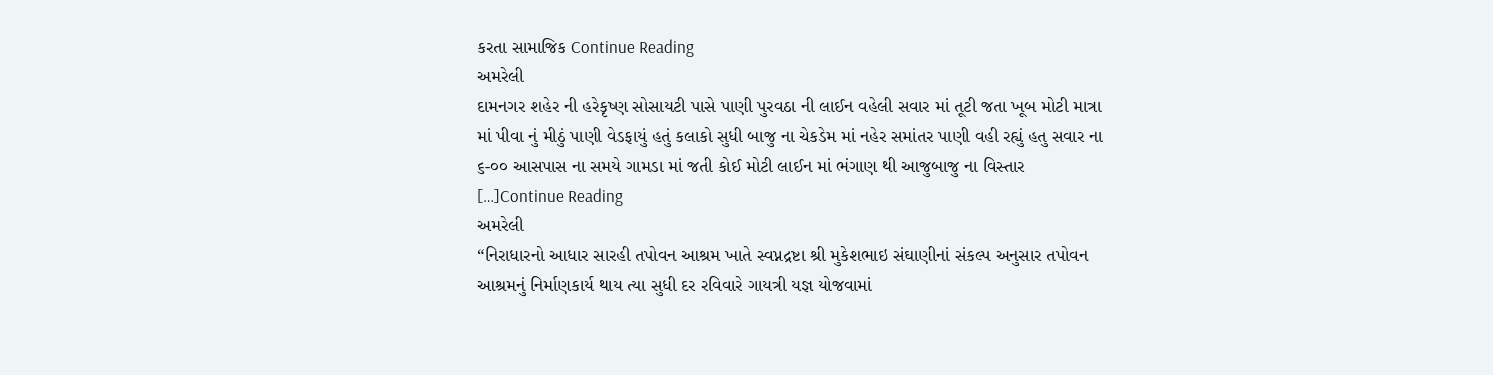કરતા સામાજિક Continue Reading
અમરેલી
દામનગર શહેર ની હરેકૃષ્ણ સોસાયટી પાસે પાણી પુરવઠા ની લાઈન વહેલી સવાર માં તૂટી જતા ખૂબ મોટી માત્રા માં પીવા નું મીઠું પાણી વેડફાયું હતું કલાકો સુધી બાજુ ના ચેકડેમ માં નહેર સમાંતર પાણી વહી રહ્યું હતુ સવાર ના ૬-૦૦ આસપાસ ના સમયે ગામડા માં જતી કોઈ મોટી લાઈન માં ભંગાણ થી આજુબાજુ ના વિસ્તાર […]Continue Reading
અમરેલી
“નિરાધારનો આધાર સારહી તપોવન આશ્રમ ખાતે સ્વપ્નદ્રષ્ટા શ્રી મુકેશભાઇ સંઘાણીનાં સંકલ્પ અનુસાર તપોવન આશ્રમનું નિર્માણકાર્ય થાય ત્યા સુધી દર રવિવારે ગાયત્રી યજ્ઞ યોજવામાં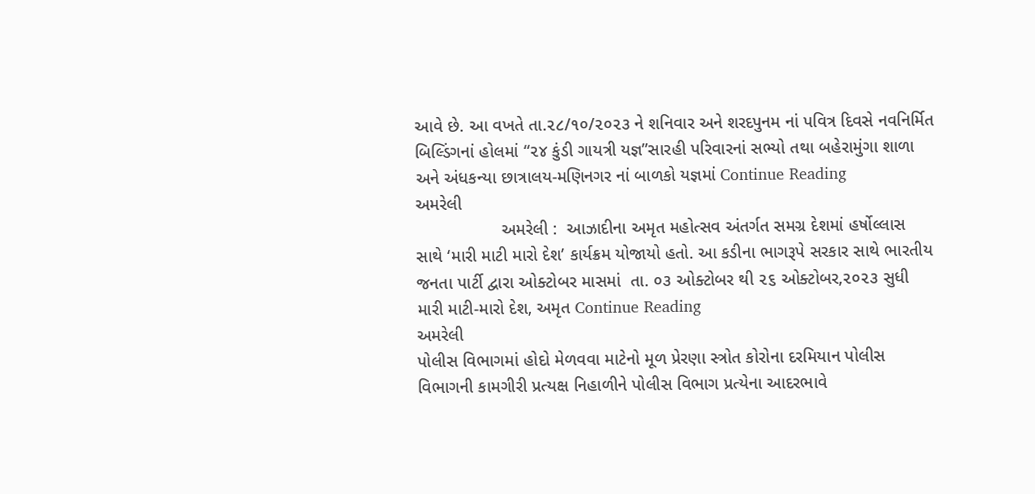આવે છે. આ વખતે તા.૨૮/૧૦/૨૦૨૩ ને શનિવાર અને શરદપુનમ નાં પવિત્ર દિવસે નવનિર્મિત બિલ્ડિંગનાં હોલમાં “૨૪ કુંડી ગાયત્રી યજ્ઞ”સારહી પરિવારનાં સભ્યો તથા બહેરામુંગા શાળા અને અંધકન્યા છાત્રાલય-મણિનગર નાં બાળકો યજ્ઞમાં Continue Reading
અમરેલી
                  અમરેલી :  આઝાદીના અમૃત મહોત્સવ અંતર્ગત સમગ્ર દેશમાં હર્ષોલ્લાસ સાથે ‘મારી માટી મારો દેશ’ કાર્યક્રમ યોજાયો હતો. આ કડીના ભાગરૂપે સરકાર સાથે ભારતીય જનતા પાર્ટી દ્વારા ઓક્ટોબર માસમાં  તા. ૦૩ ઓક્ટોબર થી ૨૬ ઓક્ટોબર,૨૦૨૩ સુધી  મારી માટી-મારો દેશ, અમૃત Continue Reading
અમરેલી
પોલીસ વિભાગમાં હોદો મેળવવા માટેનો મૂળ પ્રેરણા સ્ત્રોત કોરોના દરમિયાન પોલીસ વિભાગની કામગીરી પ્રત્યક્ષ નિહાળીને પોલીસ વિભાગ પ્રત્યેના આદરભાવે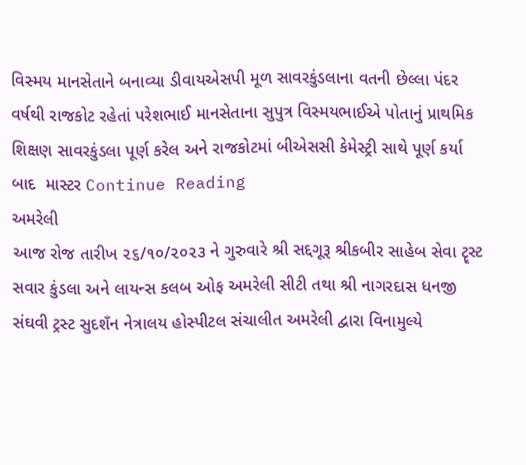વિસ્મય માનસેતાને બનાવ્યા ડીવાયએસપી મૂળ સાવરકુંડલાના વતની છેલ્લા પંદર વર્ષથી રાજકોટ રહેતાં પરેશભાઈ માનસેતાના સુપુત્ર વિસ્મયભાઈએ પોતાનું પ્રાથમિક શિક્ષણ સાવરકુંડલા પૂર્ણ કરેલ અને રાજકોટમાં બીએસસી કેમેસ્ટ્રી સાથે પૂર્ણ કર્યા બાદ  માસ્ટર Continue Reading
અમરેલી
આજ રોજ તારીખ ૨૬/૧૦/૨૦૨૩ ને ગુરુવારે શ્રી સદ્દગૂરૂ શ્રીકબીર સાહેબ સેવા ટૄસ્ટ સવાર કુંડલા અને લાયન્સ કલબ ઓફ અમરેલી સીટી તથા શ્રી નાગરદાસ ધનજી સંઘવી ટ્રસ્ટ સુદશઁન નેત્રાલય હોસ્પીટલ સંચાલીત અમરેલી દ્વારા વિનામુલ્યે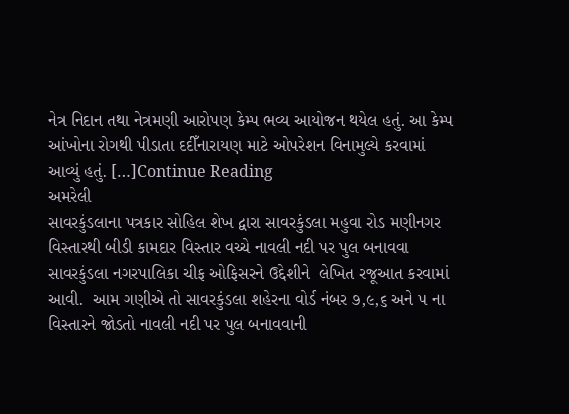નેત્ર નિદાન તથા નેત્રમણી આરોપણ કેમ્પ ભવ્ય આયોજન થયેલ હતું. આ કેમ્પ આંખોના રોગથી પીડાતા દદીઁનારાયણ માટે ઓપરેશન વિનામુલ્યે કરવામાં આવ્યું હતું. […]Continue Reading
અમરેલી
સાવરકુંડલાના પત્રકાર સોહિલ શેખ દ્વારા સાવરકુંડલા મહુવા રોડ મણીનગર વિસ્તારથી બીડી કામદાર વિસ્તાર વચ્ચે નાવલી નદી પર પુલ બનાવવા સાવરકુંડલા નગરપાલિકા ચીફ ઓફિસરને ઉદ્દેશીને  લેખિત રજૂઆત કરવામાં આવી.  આમ ગણીએ તો સાવરકુંડલા શહેરના વોર્ડ નંબર ૭,૯,૬ અને ૫ ના વિસ્તારને જોડતો નાવલી નદી પર પુલ બનાવવાની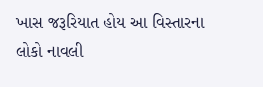ખાસ જરૂરિયાત હોય આ વિસ્તારના લોકો નાવલી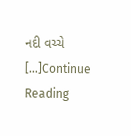નદી વચ્ચે […]Continue Reading